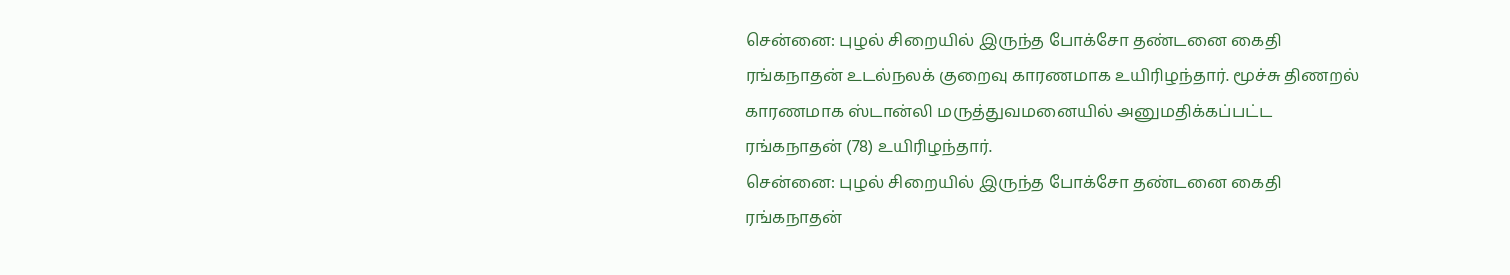சென்னை: புழல் சிறையில் இருந்த போக்சோ தண்டனை கைதி ரங்கநாதன் உடல்நலக் குறைவு காரணமாக உயிரிழந்தார். மூச்சு திணறல் காரணமாக ஸ்டான்லி மருத்துவமனையில் அனுமதிக்கப்பட்ட ரங்கநாதன் (78) உயிரிழந்தார்.
சென்னை: புழல் சிறையில் இருந்த போக்சோ தண்டனை கைதி ரங்கநாதன்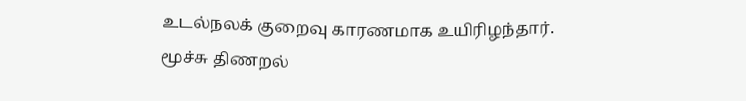உடல்நலக் குறைவு காரணமாக உயிரிழந்தார். மூச்சு திணறல்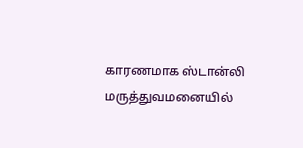காரணமாக ஸ்டான்லி மருத்துவமனையில்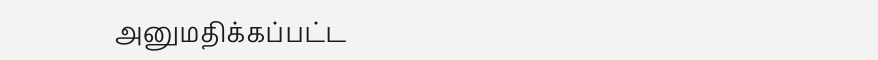அனுமதிக்கப்பட்ட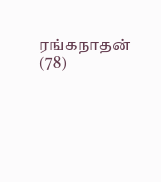ரங்கநாதன் (78)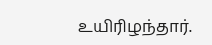உயிரிழந்தார்.